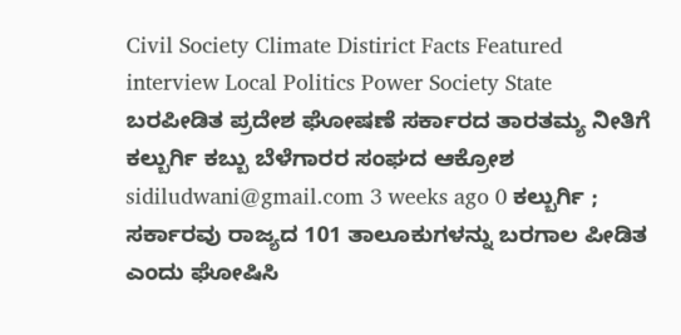Civil Society Climate Distirict Facts Featured interview Local Politics Power Society State ಬರಪೀಡಿತ ಪ್ರದೇಶ ಘೋಷಣೆ ಸರ್ಕಾರದ ತಾರತಮ್ಯ ನೀತಿಗೆ ಕಲ್ಬುರ್ಗಿ ಕಬ್ಬು ಬೆಳೆಗಾರರ ಸಂಘದ ಆಕ್ರೋಶ sidiludwani@gmail.com 3 weeks ago 0 ಕಲ್ಬುರ್ಗಿ ; ಸರ್ಕಾರವು ರಾಜ್ಯದ 101 ತಾಲೂಕುಗಳನ್ನು ಬರಗಾಲ ಪೀಡಿತ ಎಂದು ಘೋಷಿಸಿ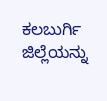ಕಲಬುರ್ಗಿ ಜಿಲ್ಲೆಯನ್ನು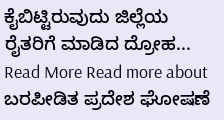ಕೈಬಿಟ್ಟಿರುವುದು ಜಿಲ್ಲೆಯ ರೈತರಿಗೆ ಮಾಡಿದ ದ್ರೋಹ... Read More Read more about ಬರಪೀಡಿತ ಪ್ರದೇಶ ಘೋಷಣೆ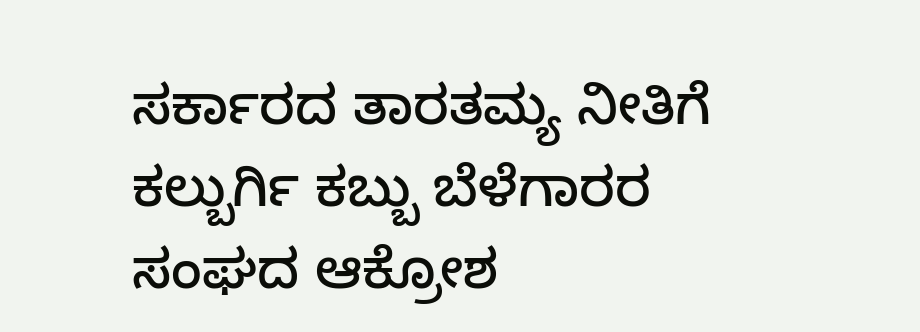ಸರ್ಕಾರದ ತಾರತಮ್ಯ ನೀತಿಗೆ ಕಲ್ಬುರ್ಗಿ ಕಬ್ಬು ಬೆಳೆಗಾರರ ಸಂಘದ ಆಕ್ರೋಶ